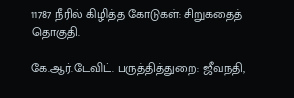11787 நீரில் கிழித்த கோடுகள்: சிறுகதைத் தொகுதி.

கே.ஆர்.டேவிட். பருத்தித்துறை: ஜீவநதி,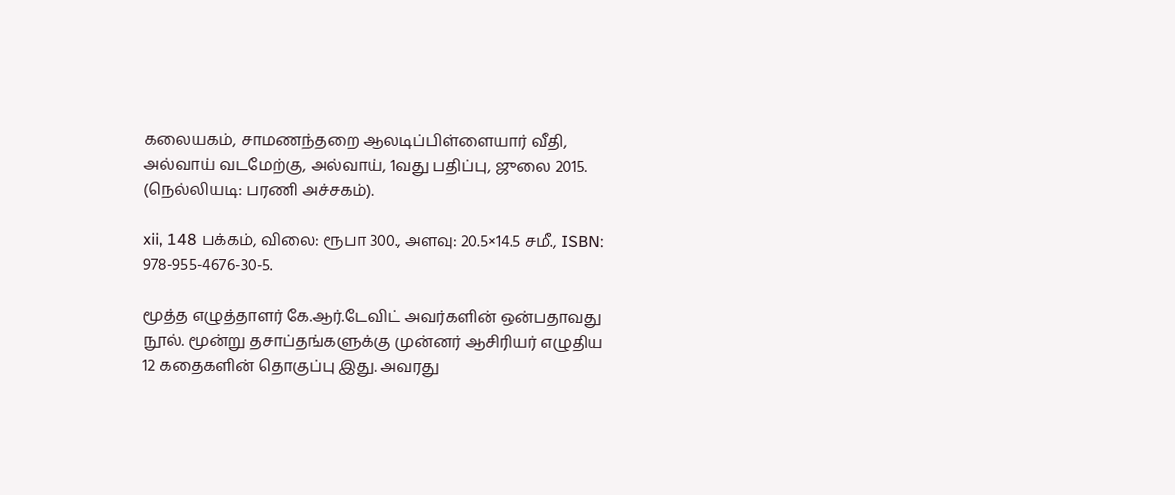கலையகம், சாமணந்தறை ஆலடிப்பிள்ளையார் வீதி, அல்வாய் வடமேற்கு, அல்வாய், 1வது பதிப்பு, ஜுலை 2015. (நெல்லியடி: பரணி அச்சகம்).

xii, 148 பக்கம், விலை: ரூபா 300., அளவு: 20.5×14.5 சமீ., ISBN: 978-955-4676-30-5.

மூத்த எழுத்தாளர் கே.ஆர்.டேவிட் அவர்களின் ஒன்பதாவது நூல். மூன்று தசாப்தங்களுக்கு முன்னர் ஆசிரியர் எழுதிய 12 கதைகளின் தொகுப்பு இது. அவரது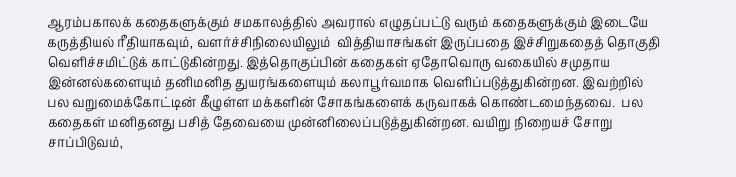ஆரம்பகாலக் கதைகளுக்கும் சமகாலத்தில் அவரால் எழுதப்பட்டு வரும் கதைகளுக்கும் இடையே கருத்தியல் ரீதியாகவும், வளர்ச்சிநிலையிலும்  வித்தியாசங்கள் இருப்பதை இச்சிறுகதைத் தொகுதி வெளிச்சமிட்டுக் காட்டுகின்றது. இத்தொகுப்பின் கதைகள் ஏதோவொரு வகையில் சமுதாய இன்னல்களையும் தனிமனித துயரங்களையும் கலாபூர்வமாக வெளிப்படுத்துகின்றன. இவற்றில் பல வறுமைக்கோட்டின் கீழுள்ள மக்களின் சோகங்களைக் கருவாகக் கொண்டமைந்தவை.  பல கதைகள் மனிதனது பசித் தேவையை முன்னிலைப்படுத்துகின்றன. வயிறு நிறையச் சோறு சாப்பிடுவம்,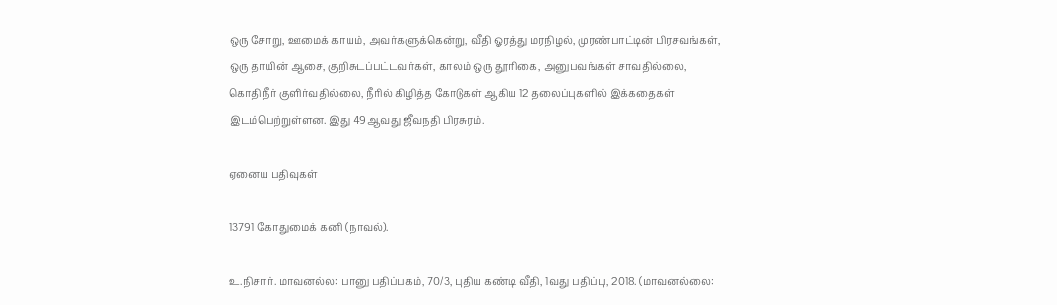ஒரு சோறு, ஊமைக் காயம், அவர்களுக்கென்று, வீதி ஓரத்து மரநிழல், முரண்பாட்டின் பிரசவங்கள், ஒரு தாயின் ஆசை, குறிசுடப்பட்டவர்கள், காலம் ஒரு தூரிகை, அனுபவங்கள் சாவதில்லை, கொதிநீர் குளிர்வதில்லை, நீரில் கிழித்த கோடுகள் ஆகிய 12 தலைப்புகளில் இக்கதைகள் இடம்பெற்றுள்ளன. இது 49ஆவது ஜீவநதி பிரசுரம்.

ஏனைய பதிவுகள்

13791 கோதுமைக் கனி (நாவல்).

உ.நிசார். மாவனல்ல: பானு பதிப்பகம், 70/3, புதிய கண்டி வீதி, 1வது பதிப்பு, 2018. (மாவனல்லை: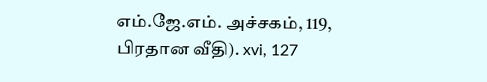எம்.ஜே.எம். அச்சகம், 119, பிரதான வீதி). xvi, 127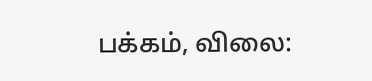பக்கம், விலை: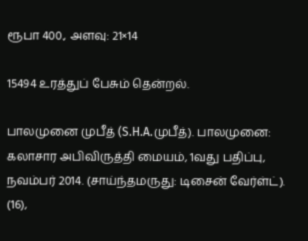ரூபா 400., அளவு: 21×14

15494 உரத்துப் பேசும் தென்றல்.

பாலமுனை முபீத் (S.H.A.முபீத்). பாலமுனை: கலாசார அபிவிருத்தி மையம், 1வது பதிப்பு, நவம்பர் 2014. (சாய்ந்தமருது: டிசைன் வேர்ள்ட்). (16),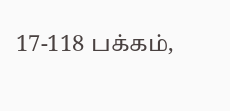17-118 பக்கம்,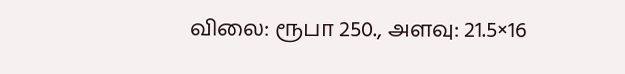விலை: ரூபா 250., அளவு: 21.5×16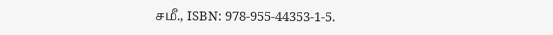சமீ., ISBN: 978-955-44353-1-5.